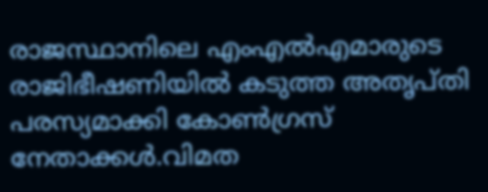രാജസ്ഥാനിലെ എംഎൽഎമാരുടെ രാജിഭീഷണിയിൽ കടുത്ത അതൃപ്തി പരസ്യമാക്കി കോൺഗ്രസ് നേതാക്കൾ.വിമത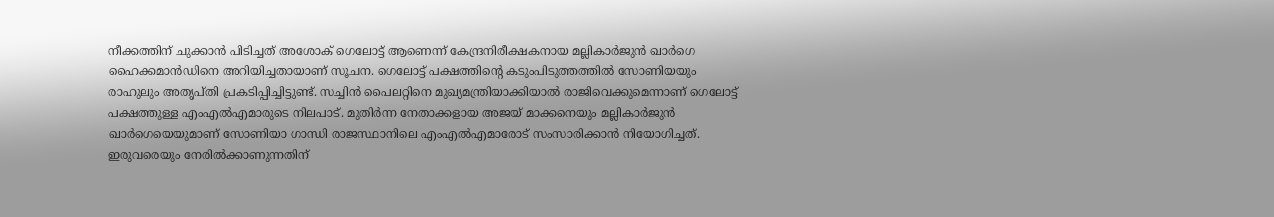നീക്കത്തിന് ചുക്കാന്‍ പിടിച്ചത് അശോക് ഗെലോട്ട് ആണെന്ന് കേന്ദ്രനിരീക്ഷകനായ മല്ലികാര്‍ജുന്‍ ഖാര്‍ഗെ ഹൈക്കമാന്‍ഡിനെ അറിയിച്ചതായാണ് സൂചന. ഗെലോട്ട് പക്ഷത്തിന്റെ കടുംപിടുത്തത്തില്‍ സോണിയയും രാഹുലും അതൃപ്തി പ്രകടിപ്പിച്ചിട്ടുണ്ട്. സച്ചിന്‍ പൈലറ്റിനെ മുഖ്യമന്ത്രിയാക്കിയാല്‍ രാജിവെക്കുമെന്നാണ് ഗെലോട്ട് പക്ഷത്തുള്ള എംഎല്‍എമാരുടെ നിലപാട്. മുതിർന്ന നേതാക്കളായ അജയ് മാക്കനെയും മല്ലികാർജുൻ ഖാർഗെയെയുമാണ് സോണിയാ ഗാന്ധി രാജസ്ഥാനിലെ എംഎൽഎമാരോട് സംസാരിക്കാൻ നിയോഗിച്ചത്. ഇരുവരെയും നേരിൽക്കാണുന്നതിന്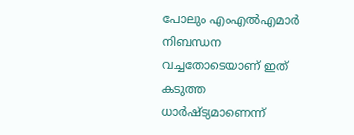പോലും എംഎൽഎമാർ നിബന്ധന വച്ചതോടെയാണ് ഇത് കടുത്ത ധാർഷ്ട്യമാണെന്ന്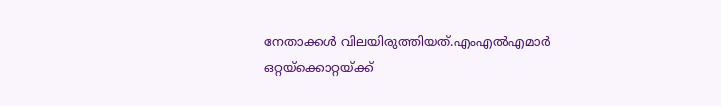നേതാക്കൾ വിലയിരുത്തിയത്.എംഎല്‍എമാര്‍ ഒറ്റയ്‌ക്കൊറ്റയ്ക്ക്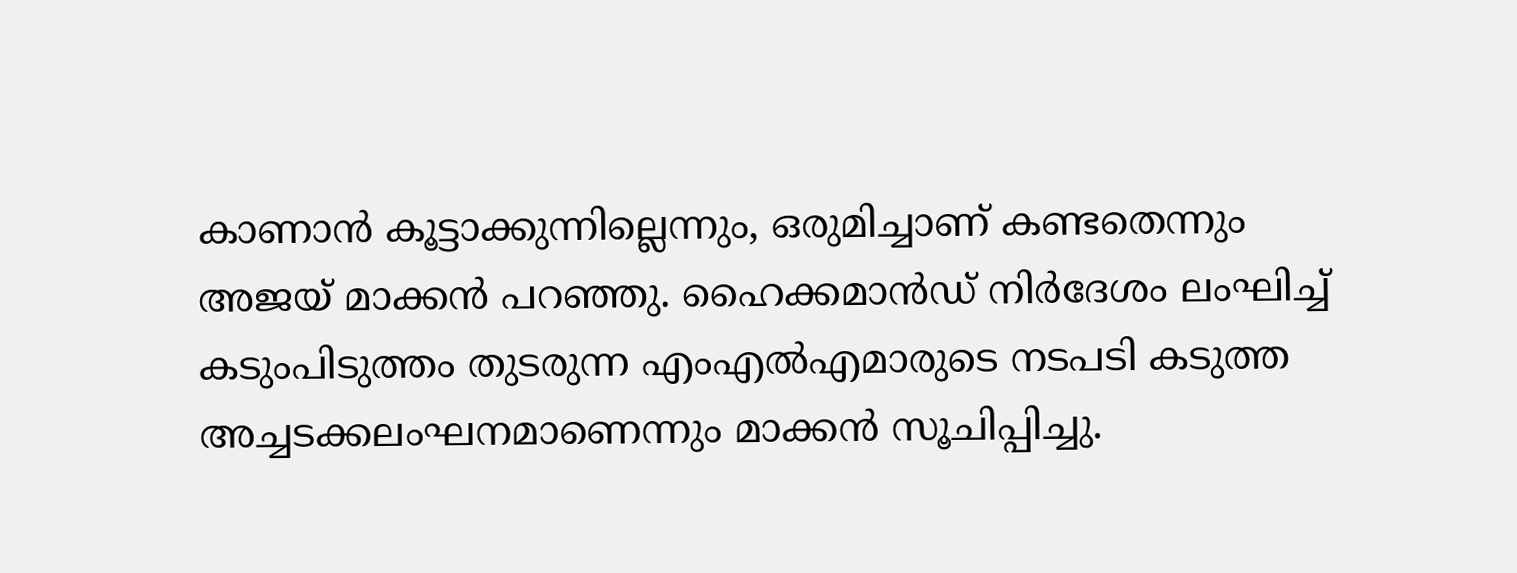കാണാന്‍ കൂട്ടാക്കുന്നില്ലെന്നും, ഒരുമിച്ചാണ് കണ്ടതെന്നും അജയ് മാക്കന്‍ പറഞ്ഞു. ഹൈക്കമാന്‍ഡ് നിര്‍ദേശം ലംഘിച്ച് കടുംപിടുത്തം തുടരുന്ന എംഎല്‍എമാരുടെ നടപടി കടുത്ത അച്ചടക്കലംഘനമാണെന്നും മാക്കന്‍ സൂചിപ്പിച്ചു.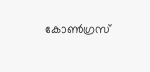കോണ്‍ഗ്രസ്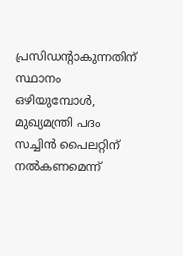പ്രസിഡന്റാകുന്നതിന് സ്ഥാനം ഒഴിയുമ്പോള്‍, മുഖ്യമന്ത്രി പദം സച്ചിന്‍ പൈലറ്റിന് നല്‍കണമെന്ന്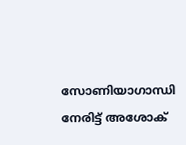സോണിയാഗാന്ധി നേരിട്ട് അശോക്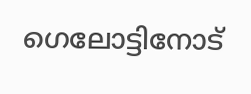ഗെലോട്ടിനോട്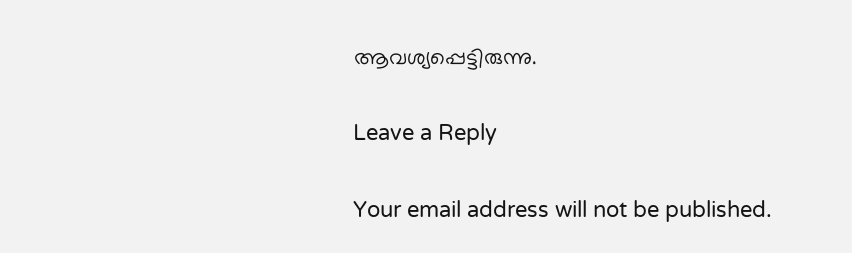ആവശ്യപ്പെട്ടിരുന്നു.

Leave a Reply

Your email address will not be published.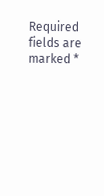Required fields are marked *